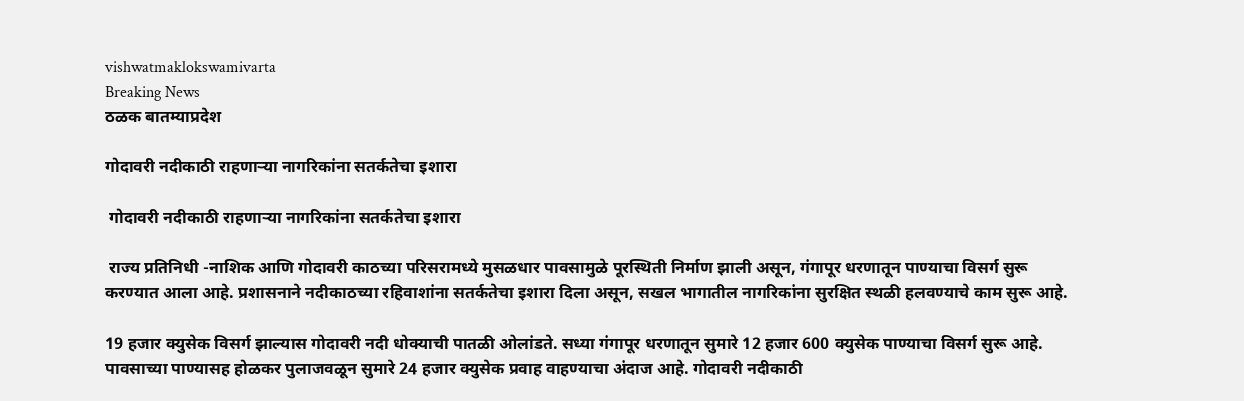vishwatmaklokswamivarta
Breaking News
ठळक बातम्याप्रदेश

गोदावरी नदीकाठी राहणाऱ्या नागरिकांना सतर्कतेचा इशारा

 गोदावरी नदीकाठी राहणाऱ्या नागरिकांना सतर्कतेचा इशारा

 राज्य प्रतिनिधी -नाशिक आणि गोदावरी काठच्या परिसरामध्ये मुसळधार पावसामुळे पूरस्थिती निर्माण झाली असून, गंगापूर धरणातून पाण्याचा विसर्ग सुरू करण्यात आला आहे. प्रशासनाने नदीकाठच्या रहिवाशांना सतर्कतेचा इशारा दिला असून, सखल भागातील नागरिकांना सुरक्षित स्थळी हलवण्याचे काम सुरू आहे.

19 हजार क्युसेक विसर्ग झाल्यास गोदावरी नदी धोक्याची पातळी ओलांडते. सध्या गंगापूर धरणातून सुमारे 12 हजार 600 क्युसेक पाण्याचा विसर्ग सुरू आहे. पावसाच्या पाण्यासह होळकर पुलाजवळून सुमारे 24 हजार क्युसेक प्रवाह वाहण्याचा अंदाज आहे. गोदावरी नदीकाठी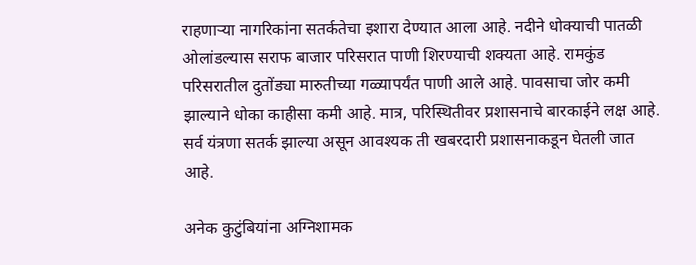राहणाऱ्या नागरिकांना सतर्कतेचा इशारा देण्यात आला आहे. नदीने धोक्याची पातळी ओलांडल्यास सराफ बाजार परिसरात पाणी शिरण्याची शक्यता आहे. रामकुंड परिसरातील दुतोंड्या मारुतीच्या गळ्यापर्यंत पाणी आले आहे. पावसाचा जोर कमी झाल्याने धोका काहीसा कमी आहे. मात्र, परिस्थितीवर प्रशासनाचे बारकाईने लक्ष आहे. सर्व यंत्रणा सतर्क झाल्या असून आवश्यक ती खबरदारी प्रशासनाकडून घेतली जात आहे.

अनेक कुटुंबियांना अग्निशामक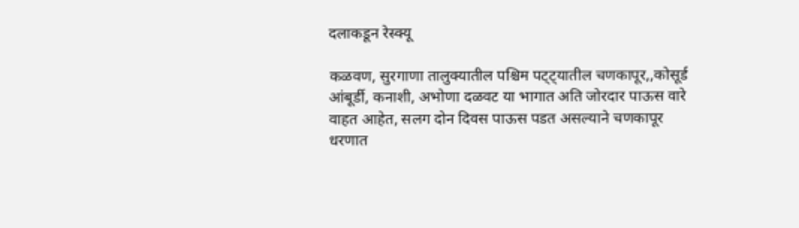दलाकडून रेस्क्यू

कळवण, सुरगाणा तालुक्यातील पश्चिम पट्ट्यातील चणकापूर,,कोसूर्ड आंबूर्डी, कनाशी, अभोणा दळवट या भागात अति जोरदार पाऊस वारे वाहत आहेत, सलग दोन दिवस पाऊस पडत असल्याने चणकापूर धरणात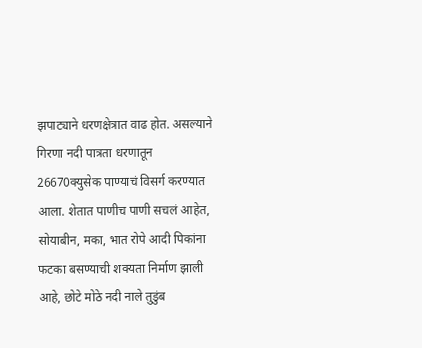झपाट्याने धरणक्षेत्रात वाढ होत. असल्याने गिरणा नदी पात्रता धरणातून 26670क्युसेक पाण्याचं विसर्ग करण्यात आला. शेतात पाणीच पाणी सचलं आहेत, सोयाबीन, मका, भात रोपे आदी पिकांना फटका बसण्याची शक्यता निर्माण झाली आहे, छोटे मोठे नदी नाले तुडुंब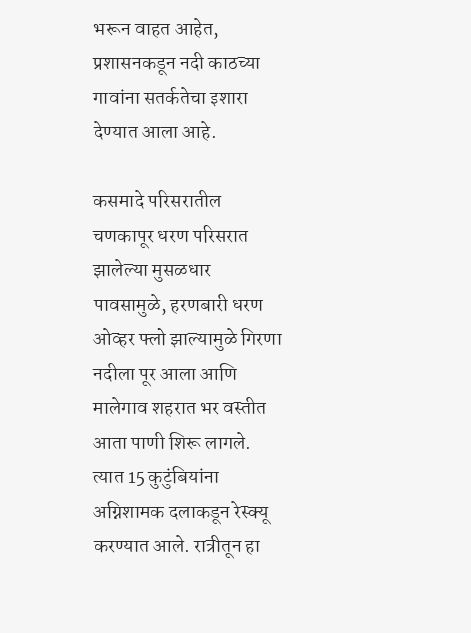भरून वाहत आहेत, प्रशासनकडून नदी काठच्या गावांना सतर्कतेचा इशारा देण्यात आला आहे.

कसमादे परिसरातील चणकापूर धरण परिसरात झालेल्या मुसळधार पावसामुळे, हरणबारी धरण ओव्हर फ्लो झाल्यामुळे गिरणा नदीला पूर आला आणि मालेगाव शहरात भर वस्तीत आता पाणी शिरू लागले. त्यात 15 कुटुंबियांना अग्निशामक दलाकडून रेस्क्यू करण्यात आले. रात्रीतून हा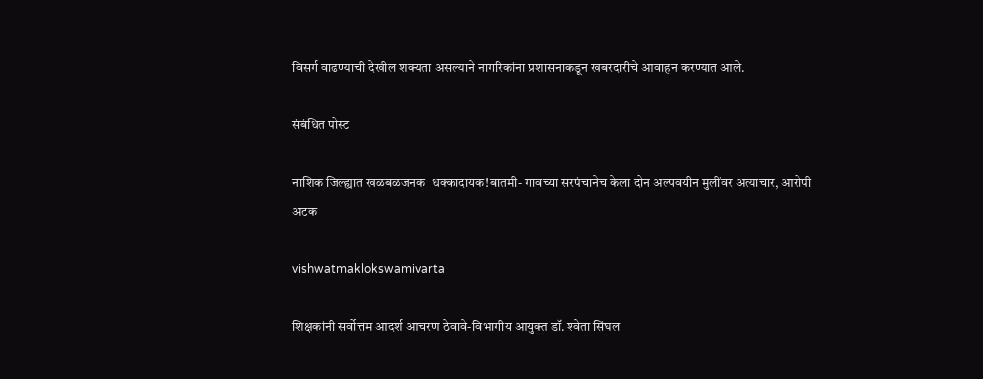विसर्ग वाढण्याची देखील शक्यता असल्याने नागरिकांना प्रशासनाकडून खबरदारीचे आवाहन करण्यात आले.

संबंधित पोस्ट

नाशिक जिल्ह्यात खळबळजनक  धक्कादायक!बातमी- गावच्या सरपंचानेच केला दोन अल्पवयीन मुलींवर अत्याचार, आरोपी अटक

vishwatmaklokswamivarta

शिक्षकांनी सर्वोत्तम आदर्श आचरण ठेवावे-विभागीय आयुक्त डॉ. श्‍वेता सिंघल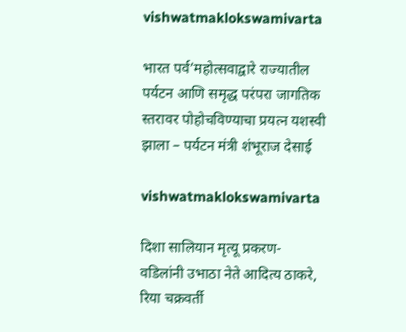vishwatmaklokswamivarta

भारत पर्व’महोत्सवाद्वारे राज्यातील पर्यटन आणि समृद्ध परंपरा जागतिक स्तरावर पोहोचविण्याचा प्रयत्न यशस्वी झाला – पर्यटन मंत्री शंभूराज देसाई

vishwatmaklokswamivarta

दिशा सालियान मृत्यू प्रकरण- वडिलांनी उभाठा नेते आदित्य ठाकरे, रिया चक्रवर्ती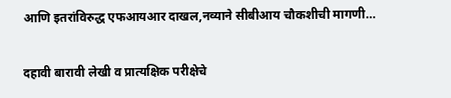आणि इतरांविरुद्ध एफआयआर दाखल,नव्याने सीबीआय चौकशीची मागणी…

दहावी बारावी लेखी व प्रात्यक्षिक परीक्षेचे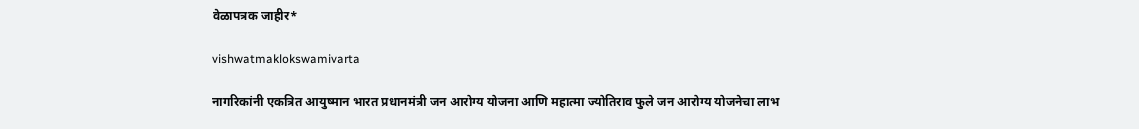वेळापत्रक जाहीर*

vishwatmaklokswamivarta

नागरिकांनी एकत्रित आयुष्मान भारत प्रधानमंत्री जन आरोग्य योजना आणि महात्मा ज्योतिराव फुले जन आरोग्य योजनेचा लाभ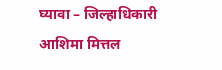घ्यावा – जिल्हाधिकारी आशिमा मित्तल